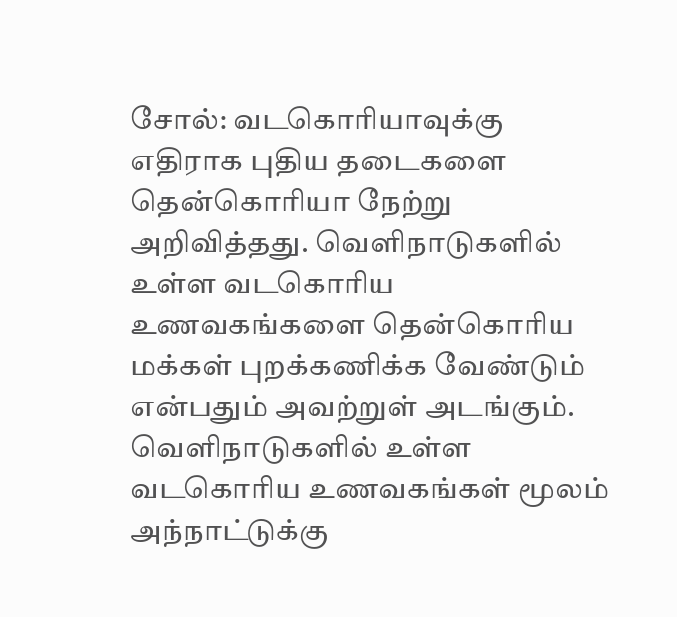சோல்: வடகொரியாவுக்கு எதிராக புதிய தடைகளை தென்கொரியா நேற்று அறிவித்தது. வெளிநாடுகளில் உள்ள வடகொரிய உணவகங்களை தென்கொரிய மக்கள் புறக்கணிக்க வேண்டும் என்பதும் அவற்றுள் அடங்கும். வெளிநாடுகளில் உள்ள வடகொரிய உணவகங்கள் மூலம் அந்நாட்டுக்கு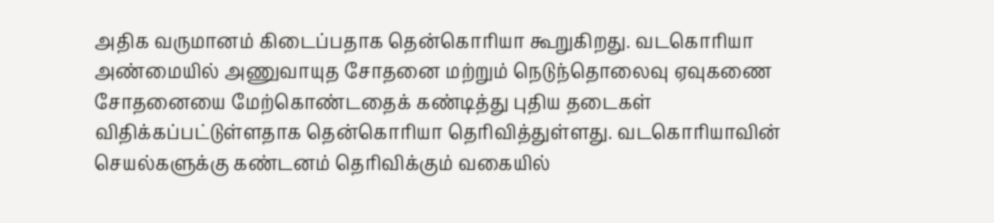அதிக வருமானம் கிடைப்பதாக தென்கொரியா கூறுகிறது. வடகொரியா அண்மையில் அணுவாயுத சோதனை மற்றும் நெடுந்தொலைவு ஏவுகணை சோதனையை மேற்கொண்டதைக் கண்டித்து புதிய தடைகள் விதிக்கப்பட்டுள்ளதாக தென்கொரியா தெரிவித்துள்ளது. வடகொரியாவின் செயல்களுக்கு கண்டனம் தெரிவிக்கும் வகையில்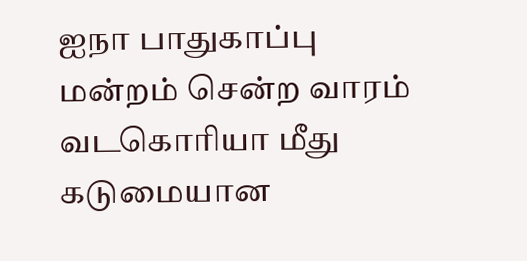ஐநா பாதுகாப்பு மன்றம் சென்ற வாரம் வடகொரியா மீது கடுமையான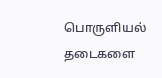பொருளியல் தடைகளை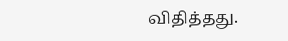விதித்தது.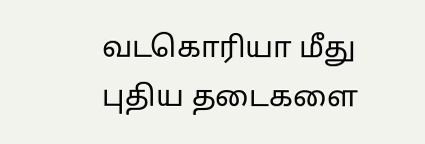வடகொரியா மீது புதிய தடைகளை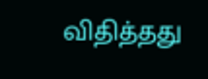விதித்தது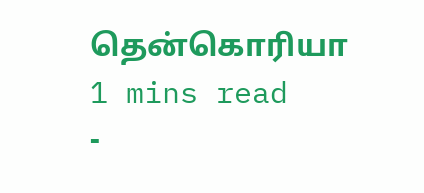தென்கொரியா
1 mins read
-